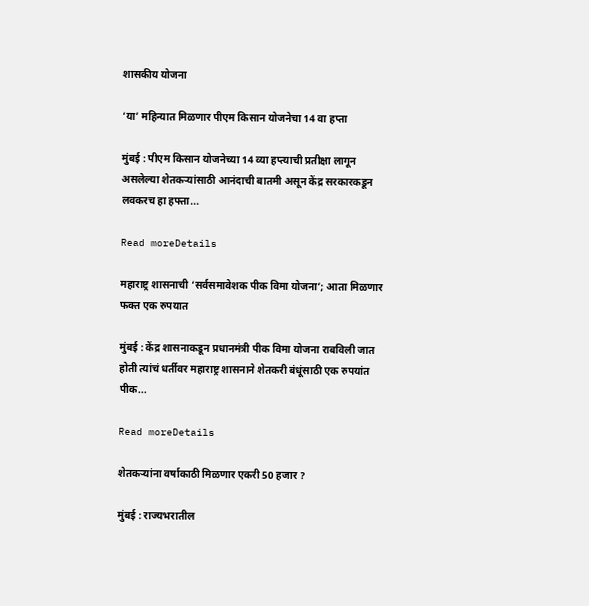शासकीय योजना

‘या’ महिन्यात मिळणार पीएम किसान योजनेचा 14 वा हप्ता

मुंबई : पीएम किसान योजनेच्या 14 व्या हप्त्याची प्रतीक्षा लागून असलेल्या शेतकऱ्यांसाठी आनंदाची बातमी असून केंद्र सरकारकडून लवकरच हा हफ्ता...

Read moreDetails

महाराष्ट्र शासनाची ‘सर्वसमावेशक पीक विमा योजना’; आता मिळणार फक्त एक रुपयात

मुंबई : केंद्र शासनाकडून प्रधानमंत्री पीक विमा योजना राबविली जात होती त्यांचं धर्तीवर महाराष्ट्र शासनाने शेतकरी बंधूंसाठी एक रुपयांत पीक...

Read moreDetails

शेतकर्‍यांना वर्षाकाठी मिळणार एकरी 50 हजार ?

मुंबई : राज्यभरातील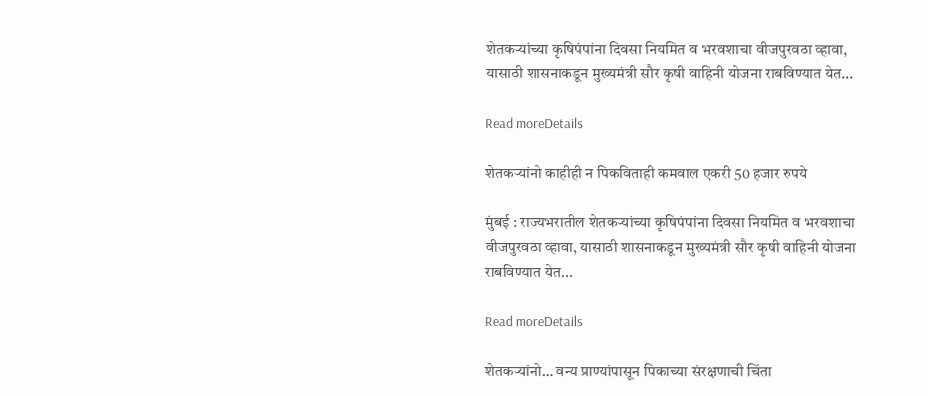शेतकर्‍यांच्या कृषिपंपांना दिवसा नियमित व भरवशाचा वीजपुरवठा व्हावा, यासाठी शासनाकडून मुख्यमंत्री सौर कृषी वाहिनी योजना राबविण्यात येत...

Read moreDetails

शेतकर्‍यांनो काहीही न पिकविताही कमवाल एकरी 50 हजार रुपये

मुंबई : राज्यभरातील शेतकर्‍यांच्या कृषिपंपांना दिवसा नियमित व भरवशाचा वीजपुरवठा व्हावा, यासाठी शासनाकडून मुख्यमंत्री सौर कृषी वाहिनी योजना राबविण्यात येत...

Read moreDetails

शेतकऱ्यांनो… वन्य प्राण्यांपासून पिकाच्या संरक्षणाची चिंता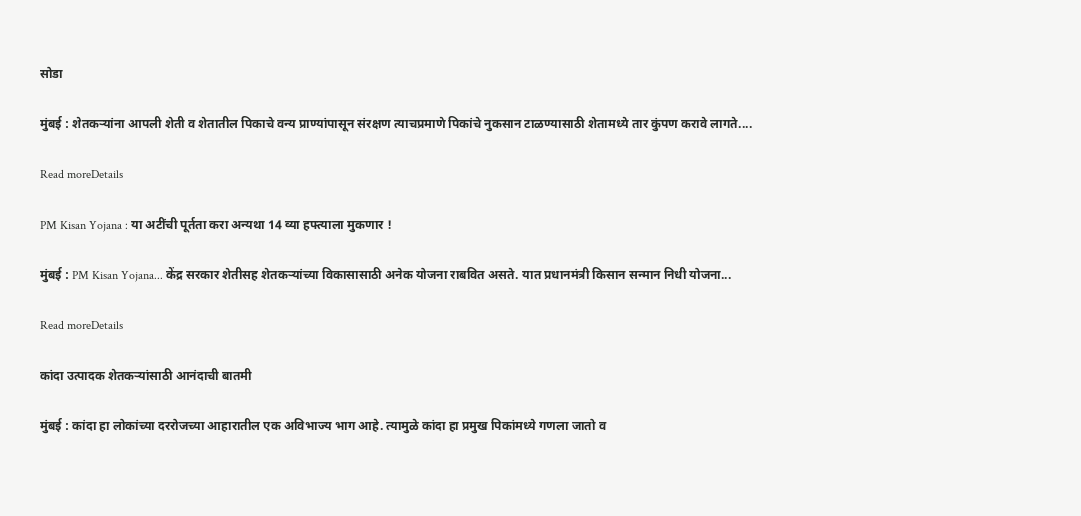सोडा

मुंबई : शेतकऱ्यांना आपली शेती व शेतातील पिकाचे वन्य प्राण्यांपासून संरक्षण त्याचप्रमाणे पिकांचे नुकसान टाळण्यासाठी शेतामध्ये तार कुंपण करावे लागते....

Read moreDetails

PM Kisan Yojana : या अटींची पूर्तता करा अन्यथा 14 व्या हफ्त्याला मुकणार !

मुंबई : PM Kisan Yojana... केंद्र सरकार शेतीसह शेतकऱ्यांच्या विकासासाठी अनेक योजना राबवित असते. यात प्रधानमंत्री किसान सन्मान निधी योजना...

Read moreDetails

कांदा उत्पादक शेतकऱ्यांसाठी आनंदाची बातमी

मुंबई : कांदा हा लोकांच्या दररोजच्या आहारातील एक अविभाज्य भाग आहे. त्यामुळे कांदा हा प्रमुख पिकांमध्ये गणला जातो व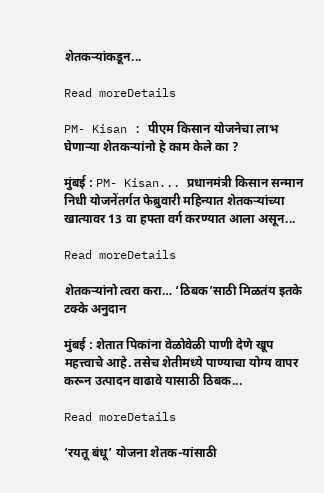शेतकऱ्यांकडून...

Read moreDetails

PM- Kisan : पीएम किसान योजनेचा लाभ घेणाऱ्या शेतकऱ्यांनो हे काम केले का ?

मुंबई : PM- Kisan... प्रधानमंत्री किसान सन्मान निधी योजनेंतर्गत फेब्रुवारी महिन्यात शेतकऱ्यांच्या खात्यावर 13 वा हफ्ता वर्ग करण्यात आला असून...

Read moreDetails

शेतकऱ्यांनो त्वरा करा… ‘ठिबक’साठी मिळतंय इतके टक्के अनुदान

मुंबई : शेतात पिकांना वेळोवेळी पाणी देणे खूप महत्त्वाचे आहे. तसेच शेतीमध्ये पाण्याचा योग्य वापर करून उत्पादन वाढावे यासाठी ठिबक...

Read moreDetails

‘रयतू बंधू’ योजना शेतक-यांसाठी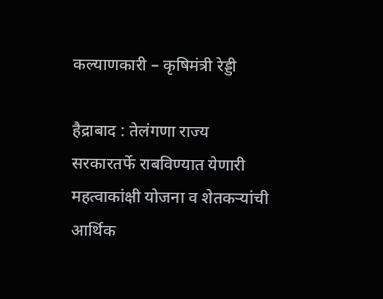कल्याणकारी – कृषिमंत्री रेड्डी

हैद्राबाद : तेलंगणा राज्य सरकारतर्फे राबविण्यात येणारी महत्वाकांक्षी योजना व शेतकऱ्यांची आर्थिक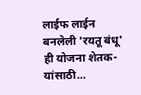लाईफ लाईन बनलेली 'रयतू बंधू' ही योजना शेतक-यांसाठी...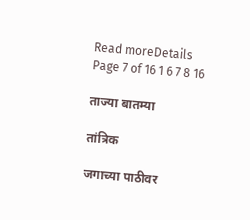Read moreDetails
Page 7 of 16 1 6 7 8 16

ताज्या बातम्या

तांत्रिक

जगाच्या पाठीवर